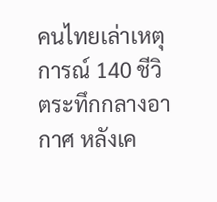คนไทยเล่าเหตุการณ์ 140 ชีวิตระทึกกลางอากาศ หลังเค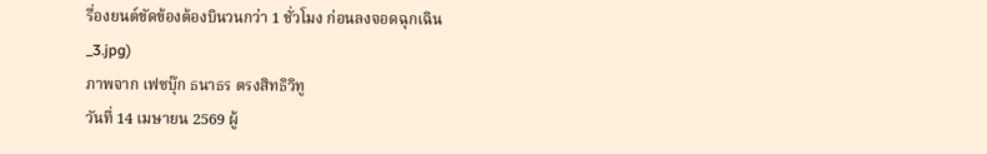รื่องยนต์ขัดข้องต้องบินวนกว่า 1 ชั่วโมง ก่อนลงจอดฉุกเฉิน
_3.jpg)
ภาพจาก เฟซบุ๊ก ธนาธร ตรงสิทธิวิทู
วันที่ 14 เมษายน 2569 ผู้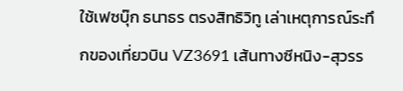ใช้เฟซบุ๊ก ธนาธร ตรงสิทธิวิทู เล่าเหตุการณ์ระทึกของเที่ยวบิน VZ3691 เส้นทางซีหนิง-สุวรร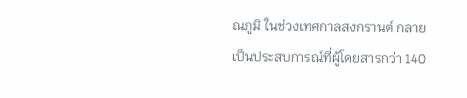ณภูมิ ในช่วงเทศกาลสงกรานต์ กลายเป็นประสบการณ์ที่ผู้โดยสารกว่า 140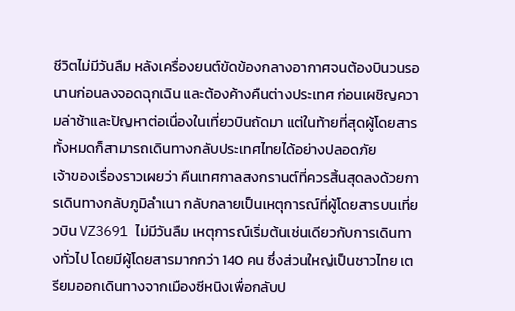ชีวิตไม่มีวันลืม หลังเครื่องยนต์ขัดข้องกลางอากาศจนต้องบินวนรอนานก่อนลงจอดฉุกเฉิน และต้องค้างคืนต่างประเทศ ก่อนเผชิญความล่าช้าและปัญหาต่อเนื่องในเที่ยวบินถัดมา แต่ในท้ายที่สุดผู้โดยสารทั้งหมดก็สามารถเดินทางกลับประเทศไทยได้อย่างปลอดภัย
เจ้าของเรื่องราวเผยว่า คืนเทศกาลสงกรานต์ที่ควรสิ้นสุดลงด้วยการเดินทางกลับภูมิลำเนา กลับกลายเป็นเหตุการณ์ที่ผู้โดยสารบนเที่ยวบิน VZ3691 ไม่มีวันลืม เหตุการณ์เริ่มต้นเช่นเดียวกับการเดินทางทั่วไป โดยมีผู้โดยสารมากกว่า 140 คน ซึ่งส่วนใหญ่เป็นชาวไทย เตรียมออกเดินทางจากเมืองซีหนิงเพื่อกลับป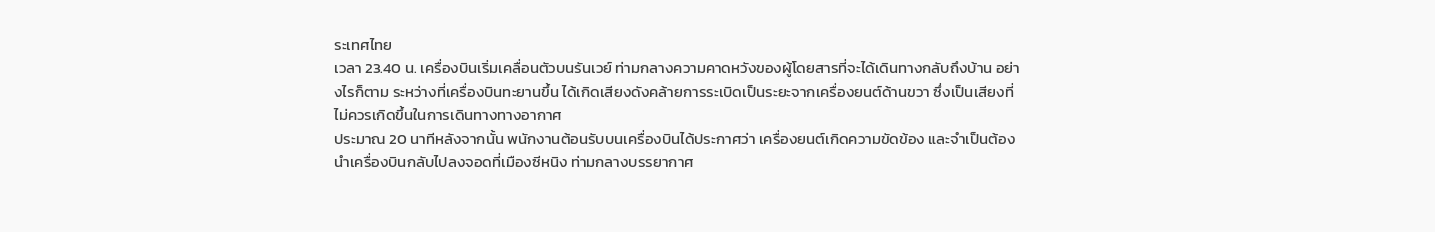ระเทศไทย
เวลา 23.40 น. เครื่องบินเริ่มเคลื่อนตัวบนรันเวย์ ท่ามกลางความคาดหวังของผู้โดยสารที่จะได้เดินทางกลับถึงบ้าน อย่างไรก็ตาม ระหว่างที่เครื่องบินทะยานขึ้น ได้เกิดเสียงดังคล้ายการระเบิดเป็นระยะจากเครื่องยนต์ด้านขวา ซึ่งเป็นเสียงที่ไม่ควรเกิดขึ้นในการเดินทางทางอากาศ
ประมาณ 20 นาทีหลังจากนั้น พนักงานต้อนรับบนเครื่องบินได้ประกาศว่า เครื่องยนต์เกิดความขัดข้อง และจำเป็นต้องนำเครื่องบินกลับไปลงจอดที่เมืองซีหนิง ท่ามกลางบรรยากาศ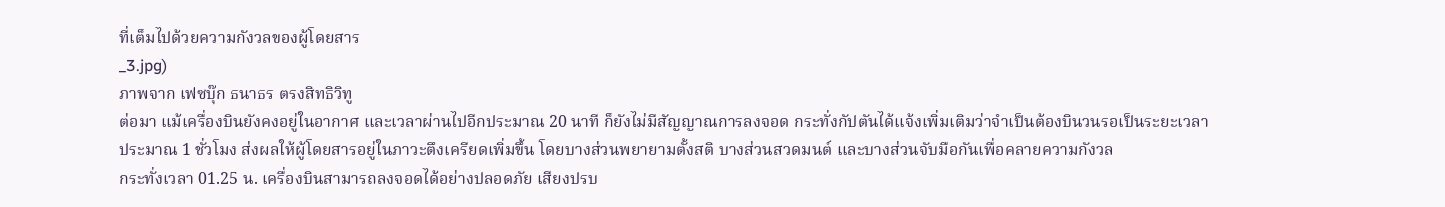ที่เต็มไปด้วยความกังวลของผู้โดยสาร
_3.jpg)
ภาพจาก เฟซบุ๊ก ธนาธร ตรงสิทธิวิทู
ต่อมา แม้เครื่องบินยังคงอยู่ในอากาศ และเวลาผ่านไปอีกประมาณ 20 นาที ก็ยังไม่มีสัญญาณการลงจอด กระทั่งกัปตันได้แจ้งเพิ่มเติมว่าจำเป็นต้องบินวนรอเป็นระยะเวลาประมาณ 1 ชั่วโมง ส่งผลให้ผู้โดยสารอยู่ในภาวะตึงเครียดเพิ่มขึ้น โดยบางส่วนพยายามตั้งสติ บางส่วนสวดมนต์ และบางส่วนจับมือกันเพื่อคลายความกังวล
กระทั่งเวลา 01.25 น. เครื่องบินสามารถลงจอดได้อย่างปลอดภัย เสียงปรบ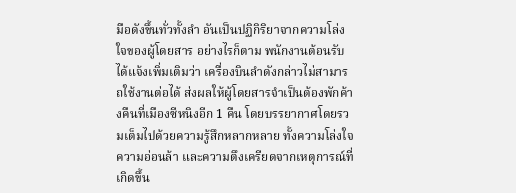มือดังขึ้นทั่วทั้งลำ อันเป็นปฏิกิริยาจากความโล่งใจของผู้โดยสาร อย่างไรก็ตาม พนักงานต้อนรับได้แจ้งเพิ่มเติมว่า เครื่องบินลำดังกล่าวไม่สามารถใช้งานต่อได้ ส่งผลให้ผู้โดยสารจำเป็นต้องพักค้างคืนที่เมืองซีหนิงอีก 1 คืน โดยบรรยากาศโดยรวมเต็มไปด้วยความรู้สึกหลากหลาย ทั้งความโล่งใจ ความอ่อนล้า และความตึงเครียดจากเหตุการณ์ที่เกิดขึ้น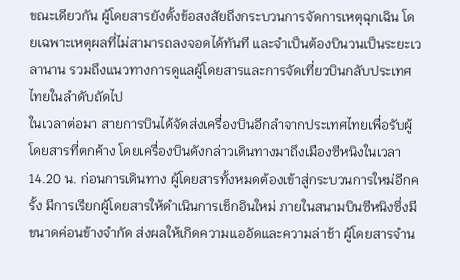ขณะเดียวกัน ผู้โดยสารยังตั้งข้อสงสัยถึงกระบวนการจัดการเหตุฉุกเฉิน โดยเฉพาะเหตุผลที่ไม่สามารถลงจอดได้ทันที และจำเป็นต้องบินวนเป็นระยะเวลานาน รวมถึงแนวทางการดูแลผู้โดยสารและการจัดเที่ยวบินกลับประเทศไทยในลำดับถัดไป
ในเวลาต่อมา สายการบินได้จัดส่งเครื่องบินอีกลำจากประเทศไทยเพื่อรับผู้โดยสารที่ตกค้าง โดยเครื่องบินดังกล่าวเดินทางมาถึงเมืองซีหนิงในเวลา 14.20 น. ก่อนการเดินทาง ผู้โดยสารทั้งหมดต้องเข้าสู่กระบวนการใหม่อีกครั้ง มีการเรียกผู้โดยสารให้ดำเนินการเช็กอินใหม่ ภายในสนามบินซีหนิงซึ่งมีขนาดค่อนข้างจำกัด ส่งผลให้เกิดความแออัดและความล่าช้า ผู้โดยสารจำน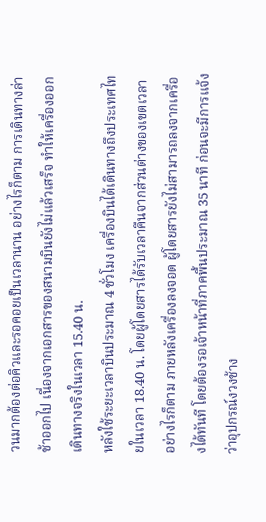วนมากต้องต่อคิวและรอคอยเป็นเวลานาน อย่างไรก็ตาม การเดินทางล่าช้าออกไป เนื่องจากเอกสารของสนามบินยังไม่แล้วเสร็จ ทำให้เครื่องออกเดินทางจริงในเวลา 15.40 น.
หลังใช้ระยะเวลาบินประมาณ 4 ชั่วโมง เครื่องบินได้เดินทางถึงประเทศไทยในเวลา 18.40 น. โดยผู้โดยสารได้รับเวลาคืนจากส่วนต่างของเขตเวลา อย่างไรก็ตาม ภายหลังเครื่องลงจอด ผู้โดยสารยังไม่สามารถลงจากเครื่องได้ทันที โดยต้องรอเจ้าหน้าที่ภาคพื้นประมาณ 35 นาที ก่อนจะมีการแจ้งว่าอุปกรณ์งวงช้าง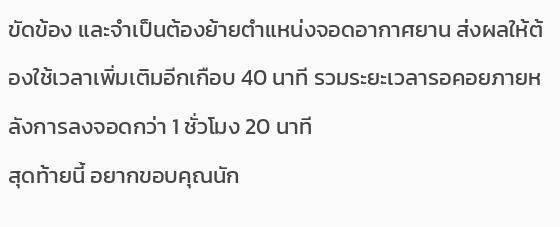ขัดข้อง และจำเป็นต้องย้ายตำแหน่งจอดอากาศยาน ส่งผลให้ต้องใช้เวลาเพิ่มเติมอีกเกือบ 40 นาที รวมระยะเวลารอคอยภายหลังการลงจอดกว่า 1 ชั่วโมง 20 นาที
สุดท้ายนี้ อยากขอบคุณนัก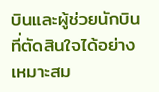บินและผู้ช่วยนักบินที่ตัดสินใจได้อย่างเหมาะสม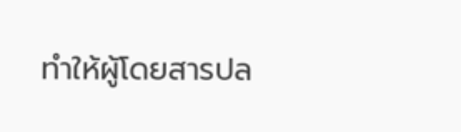ทำให้ผู้โดยสารปล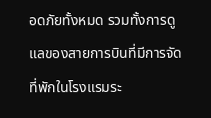อดภัยทั้งหมด รวมทั้งการดูแลของสายการบินที่มีการจัดที่พักในโรงแรมระ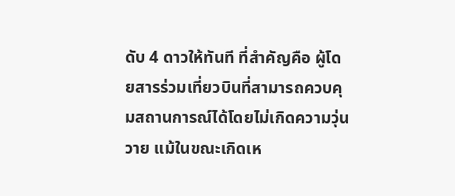ดับ 4 ดาวให้ทันที ที่สำคัญคือ ผู้โดยสารร่วมเที่ยวบินที่สามารถควบคุมสถานการณ์ได้โดยไม่เกิดความวุ่นวาย แม้ในขณะเกิดเห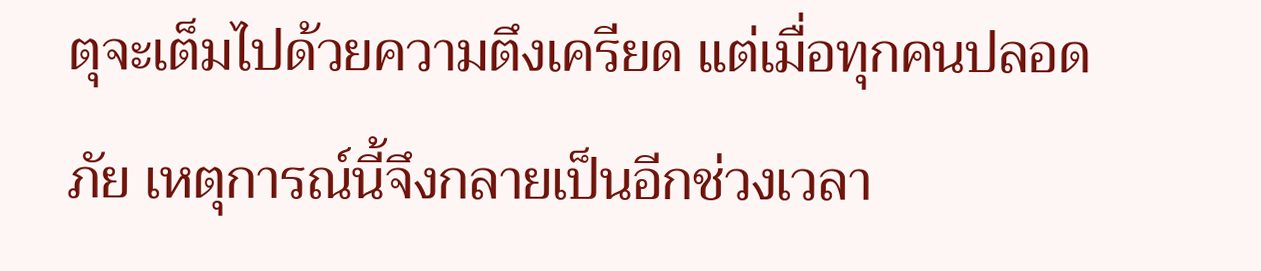ตุจะเต็มไปด้วยความตึงเครียด แต่เมื่อทุกคนปลอดภัย เหตุการณ์นี้จึงกลายเป็นอีกช่วงเวลา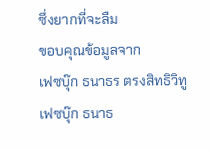ซึ่งยากที่จะลืม
ขอบคุณข้อมูลจาก
เฟซบุ๊ก ธนาธร ตรงสิทธิวิทู
เฟซบุ๊ก ธนาธ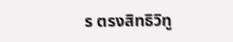ร ตรงสิทธิวิทู